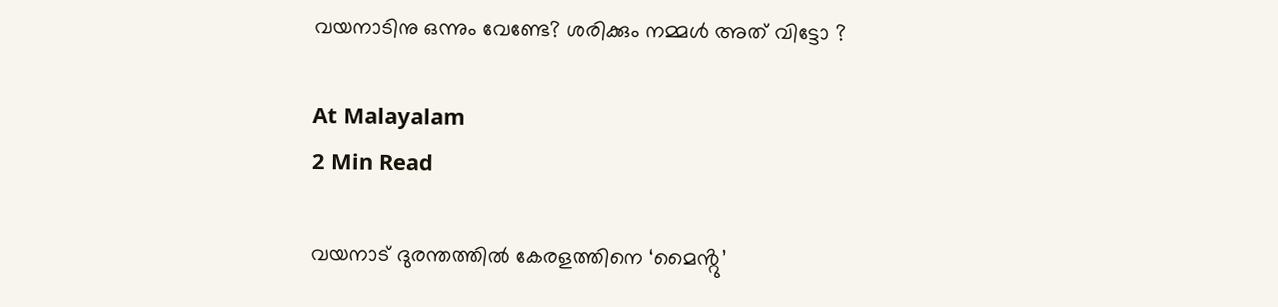വയനാടിനു ഒന്നും വേണ്ടേ? ശരിക്കും നമ്മൾ അത് വിട്ടോ ?

At Malayalam
2 Min Read

വയനാട് ദുരന്തത്തിൽ കേരളത്തിനെ ‘മൈൻ്റു’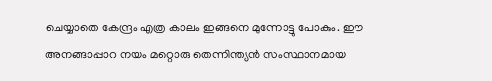ചെയ്യാതെ കേന്ദ്രം എത്ര കാലം ഇങ്ങനെ മുന്നോട്ടു പോകും. ഈ അനങ്ങാപ്പാറ നയം മറ്റൊരു തെന്നിന്ത്യൻ സംസ്ഥാനമായ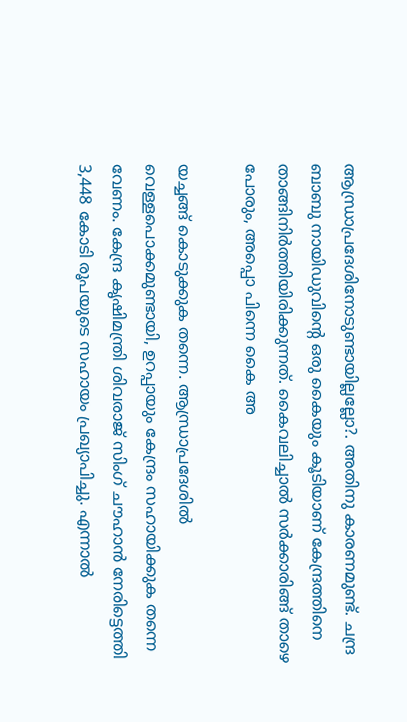ആന്ധ്രാപ്രദേശിനോടുണ്ടായില്ലല്ലോ?. അതിനു കാരണമുണ്ട്. ചന്ദ്ര ബാബു നായിഡുവിൻ്റെ ഒരു കൈയും കൂടിയാണ് കേന്ദ്രത്തിനെ താങ്ങിനിർത്തിയിരിക്കുന്നത്. കൈവലിച്ചാൽ സർക്കാരിങ്ങ് താഴെ പോരും, അപ്പൊ പിന്നെ കൈ അ

യച്ചങ്ങ് കൊടുക്കുക തന്നെ. ആന്ധ്രാപ്രദേശിൽ വെള്ളപൊക്കമുണ്ടായി, ഉറപ്പായും കേന്ദ്രം സഹായിക്കുക തന്നെ വേണം. കേന്ദ്ര കൃഷിമന്ത്രി ശിവരാജ് സിംഗ് ചൗഹാൻ നേരിട്ടെത്തി 3,448 കോടി രൂപയുടെ സഹായം പ്രഖ്യാപിച്ചു. എന്നാൽ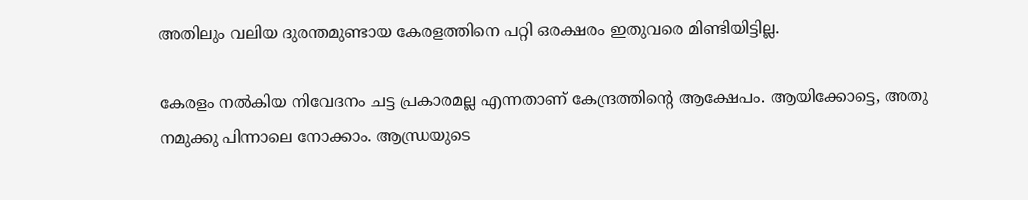അതിലും വലിയ ദുരന്തമുണ്ടായ കേരളത്തിനെ പറ്റി ഒരക്ഷരം ഇതുവരെ മിണ്ടിയിട്ടില്ല.

കേരളം നൽകിയ നിവേദനം ചട്ട പ്രകാരമല്ല എന്നതാണ് കേന്ദ്രത്തിൻ്റെ ആക്ഷേപം. ആയിക്കോട്ടെ, അതു നമുക്കു പിന്നാലെ നോക്കാം. ആന്ധ്രയുടെ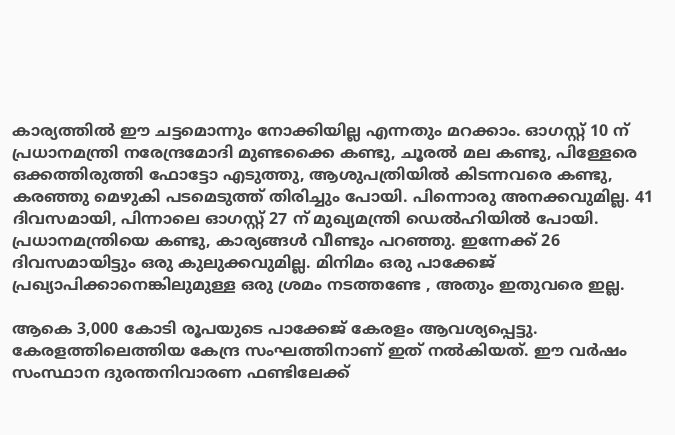കാര്യത്തിൽ ഈ ചട്ടമൊന്നും നോക്കിയില്ല എന്നതും മറക്കാം. ഓഗസ്റ്റ് 10 ന് പ്രധാനമന്ത്രി നരേന്ദ്രമോദി മുണ്ടക്കൈ കണ്ടു, ചൂരൽ മല കണ്ടു, പിള്ളേരെ ഒക്കത്തിരുത്തി ഫോട്ടോ എടുത്തു, ആശുപത്രിയിൽ കിടന്നവരെ കണ്ടു, കരഞ്ഞു മെഴുകി പടമെടുത്ത് തിരിച്ചും പോയി. പിന്നൊരു അനക്കവുമില്ല. 41 ദിവസമായി, പിന്നാലെ ഓഗസ്റ്റ് 27 ന് മുഖ്യമന്ത്രി ഡെൽഹിയിൽ പോയി. പ്രധാനമന്ത്രിയെ കണ്ടു, കാര്യങ്ങൾ വീണ്ടും പറഞ്ഞു. ഇന്നേക്ക് 26 ദിവസമായിട്ടും ഒരു കുലുക്കവുമില്ല. മിനിമം ഒരു പാക്കേജ് പ്രഖ്യാപിക്കാനെങ്കിലുമുള്ള ഒരു ശ്രമം നടത്തണ്ടേ , അതും ഇതുവരെ ഇല്ല.

ആകെ 3,000 കോടി രൂപയുടെ പാക്കേജ് കേരളം ആവശ്യപ്പെട്ടു. കേരളത്തിലെത്തിയ കേന്ദ്ര സംഘത്തിനാണ് ഇത് നൽകിയത്. ഈ വർഷം സംസ്ഥാന ദുരന്തനിവാരണ ഫണ്ടിലേക്ക്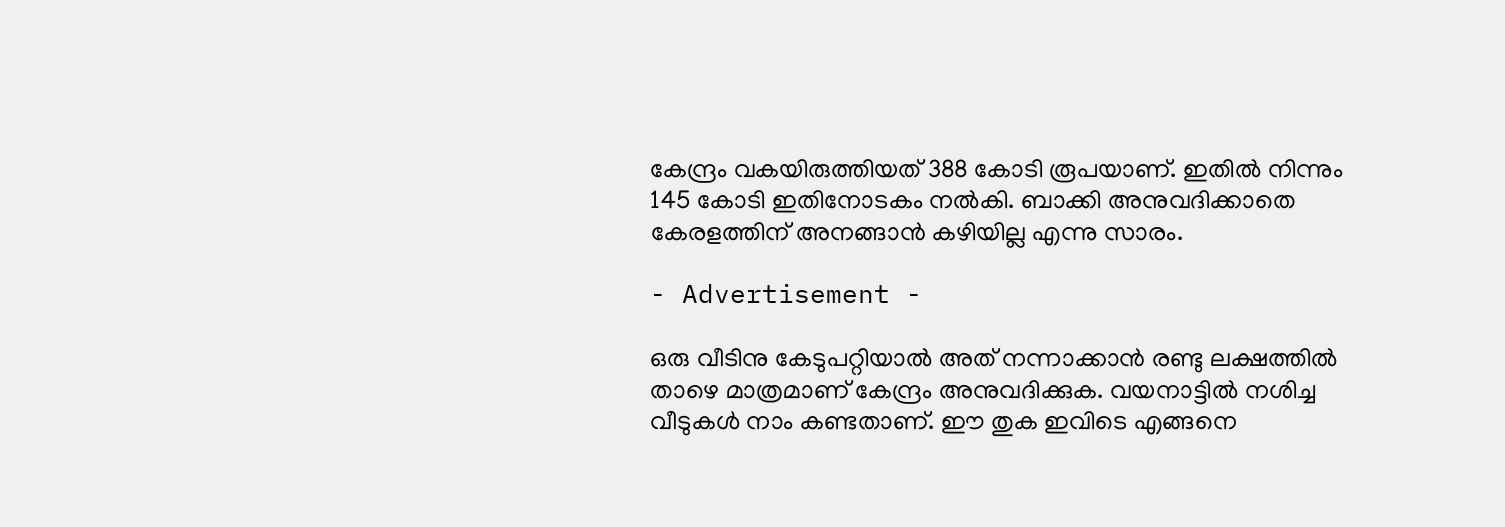കേന്ദ്രം വകയിരുത്തിയത് 388 കോടി രൂപയാണ്. ഇതിൽ നിന്നും 145 കോടി ഇതിനോടകം നൽകി. ബാക്കി അനുവദിക്കാതെ കേരളത്തിന് അനങ്ങാൻ കഴിയില്ല എന്നു സാരം.

- Advertisement -

ഒരു വീടിനു കേടുപറ്റിയാൽ അത് നന്നാക്കാൻ രണ്ടു ലക്ഷത്തിൽ താഴെ മാത്രമാണ് കേന്ദ്രം അനുവദിക്കുക. വയനാട്ടിൽ നശിച്ച വീടുകൾ നാം കണ്ടതാണ്. ഈ തുക ഇവിടെ എങ്ങനെ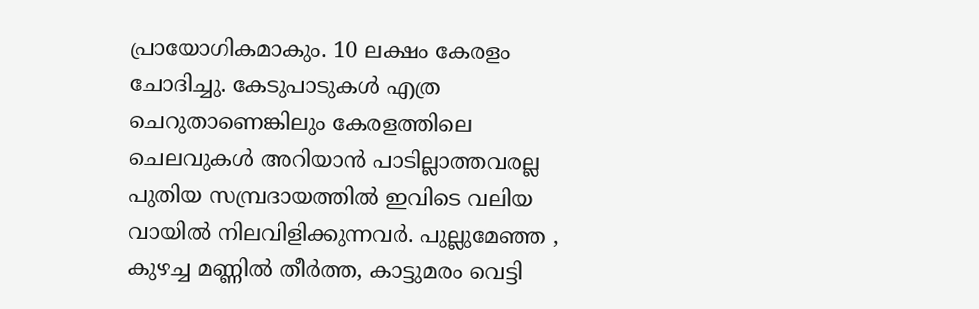പ്രായോഗികമാകും. 10 ലക്ഷം കേരളം ചോദിച്ചു. കേടുപാടുകൾ എത്ര ചെറുതാണെങ്കിലും കേരളത്തിലെ ചെലവുകൾ അറിയാൻ പാടില്ലാത്തവരല്ല പുതിയ സമ്പ്രദായത്തിൽ ഇവിടെ വലിയ വായിൽ നിലവിളിക്കുന്നവർ. പുല്ലുമേഞ്ഞ , കുഴച്ച മണ്ണിൽ തീർത്ത, കാട്ടുമരം വെട്ടി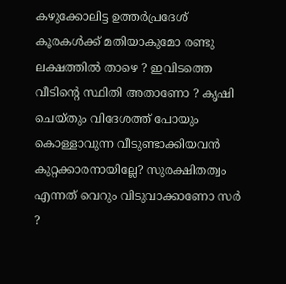കഴുക്കോലിട്ട ഉത്തർപ്രദേശ് കൂരകൾക്ക് മതിയാകുമോ രണ്ടു ലക്ഷത്തിൽ താഴെ ? ഇവിടത്തെ വീടിൻ്റെ സ്ഥിതി അതാണോ ? കൃഷി ചെയ്തും വിദേശത്ത് പോയും കൊള്ളാവുന്ന വീടുണ്ടാക്കിയവൻ കുറ്റക്കാരനായില്ലേ? സുരക്ഷിതത്വം എന്നത് വെറും വിടുവാക്കാണോ സർ ?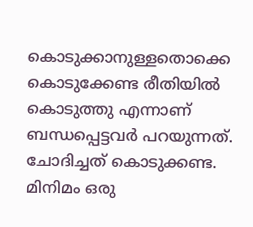കൊടുക്കാനുള്ളതൊക്കെ കൊടുക്കേണ്ട രീതിയിൽ കൊടുത്തു എന്നാണ് ബന്ധപ്പെട്ടവർ പറയുന്നത്. ചോദിച്ചത് കൊടുക്കണ്ട. മിനിമം ഒരു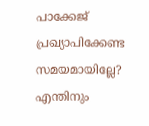പാക്കേജ് പ്രഖ്യാപിക്കേണ്ട സമയമായില്ലേ? എന്തിനും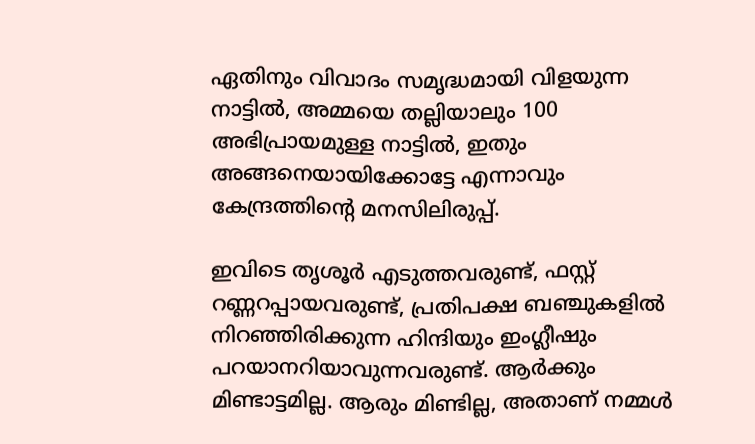ഏതിനും വിവാദം സമൃദ്ധമായി വിളയുന്ന നാട്ടിൽ, അമ്മയെ തല്ലിയാലും 100 അഭിപ്രായമുള്ള നാട്ടിൽ, ഇതും അങ്ങനെയായിക്കോട്ടേ എന്നാവും കേന്ദ്രത്തിൻ്റെ മനസിലിരുപ്പ്.

ഇവിടെ തൃശൂർ എടുത്തവരുണ്ട്, ഫസ്റ്റ് റണ്ണറപ്പായവരുണ്ട്, പ്രതിപക്ഷ ബഞ്ചുകളിൽ നിറഞ്ഞിരിക്കുന്ന ഹിന്ദിയും ഇംഗ്ലീഷും പറയാനറിയാവുന്നവരുണ്ട്. ആർക്കും മിണ്ടാട്ടമില്ല. ആരും മിണ്ടില്ല, അതാണ് നമ്മൾ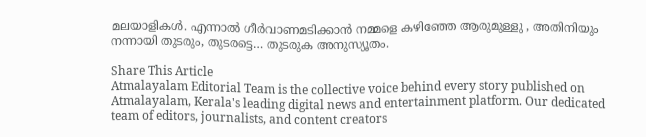മലയാളികൾ. എന്നാൽ ഗീർവാണമടിക്കാൻ നമ്മളെ കഴിഞ്ഞേ ആരുമുള്ളു , അതിനിയും നന്നായി തുടരും, തുടരട്ടെ… തുടരുക അനുസ്യൂതം.

Share This Article
Atmalayalam Editorial Team is the collective voice behind every story published on Atmalayalam, Kerala's leading digital news and entertainment platform. Our dedicated team of editors, journalists, and content creators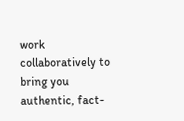work collaboratively to bring you authentic, fact-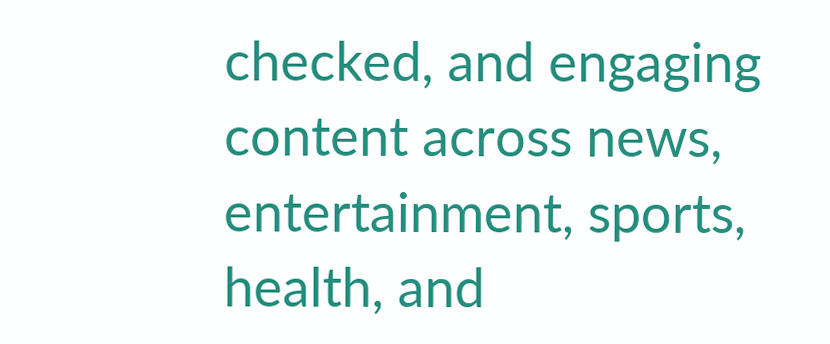checked, and engaging content across news, entertainment, sports, health, and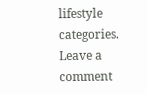lifestyle categories.
Leave a comment